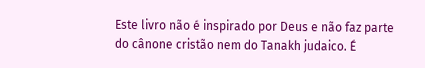Este livro não é inspirado por Deus e não faz parte do cânone cristão nem do Tanakh judaico. É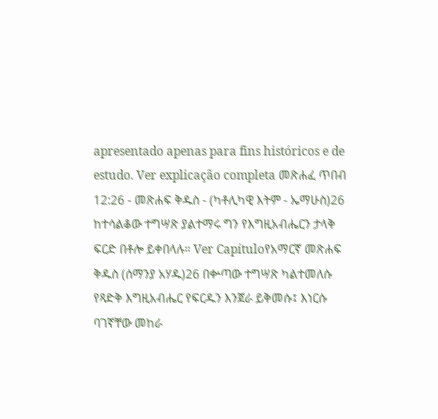apresentado apenas para fins históricos e de estudo. Ver explicação completa መጽሐፈ ጥበብ 12:26 - መጽሐፍ ቅዱስ - (ካቶሊካዊ እትም - ኤማሁስ)26 ከተሳልቆው ተግሣጽ ያልተማሩ ግን የእግዚአብሔርን ታላቅ ፍርድ በቶሎ ይቀበላሉ። Ver Capítuloየአማርኛ መጽሐፍ ቅዱስ (ሰማንያ አሃዱ)26 በቍጣው ተግሣጽ ካልተመለሱ የጻድቅ እግዚአብሔር የፍርዱን እንጀራ ይቅመሱ፤ እነርሱ ባገኛቸው መከራ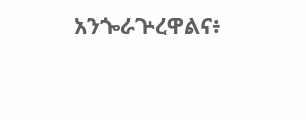አንጐራጕረዋልና፥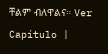ቸልም ብለዋልና። Ver Capítulo |